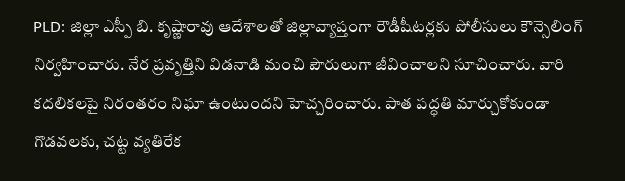PLD: జిల్లా ఎస్పీ బి. కృష్ణారావు ఆదేశాలతో జిల్లావ్యాప్తంగా రౌడీషీటర్లకు పోలీసులు కౌన్సెలింగ్ నిర్వహించారు. నేర ప్రవృత్తిని విడనాడి మంచి పౌరులుగా జీవించాలని సూచించారు. వారి కదలికలపై నిరంతరం నిఘా ఉంటుందని హెచ్చరించారు. పాత పద్ధతి మార్చుకోకుండా గొడవలకు, చట్ట వ్యతిరేక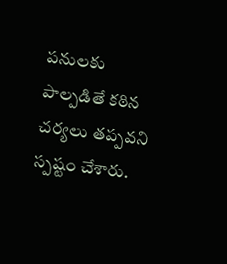పనులకు పాల్పడితే కఠిన చర్యలు తప్పవని స్పష్టం చేశారు.